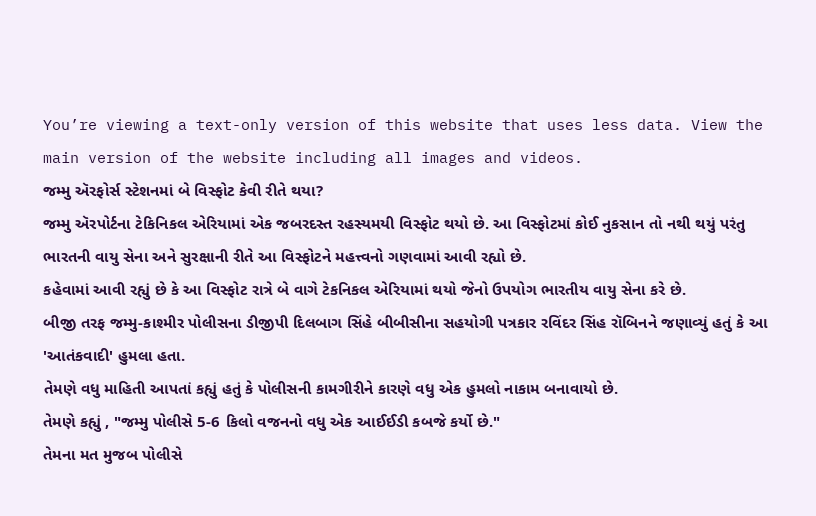You’re viewing a text-only version of this website that uses less data. View the main version of the website including all images and videos.
જમ્મુ ઍરફોર્સ સ્ટેશનમાં બે વિસ્ફોટ કેવી રીતે થયા?
જમ્મુ ઍરપોર્ટના ટેકિનિકલ એરિયામાં એક જબરદસ્ત રહસ્યમયી વિસ્ફોટ થયો છે. આ વિસ્ફોટમાં કોઈ નુકસાન તો નથી થયું પરંતુ ભારતની વાયુ સેના અને સુરક્ષાની રીતે આ વિસ્ફોટને મહત્ત્વનો ગણવામાં આવી રહ્યો છે.
કહેવામાં આવી રહ્યું છે કે આ વિસ્ફોટ રાત્રે બે વાગે ટેકનિકલ એરિયામાં થયો જેનો ઉપયોગ ભારતીય વાયુ સેના કરે છે.
બીજી તરફ જમ્મુ-કાશ્મીર પોલીસના ડીજીપી દિલબાગ સિંહે બીબીસીના સહયોગી પત્રકાર રવિંદર સિંહ રૉબિનને જણાવ્યું હતું કે આ 'આતંકવાદી' હુમલા હતા.
તેમણે વધુ માહિતી આપતાં કહ્યું હતું કે પોલીસની કામગીરીને કારણે વધુ એક હુમલો નાકામ બનાવાયો છે.
તેમણે કહ્યું , "જમ્મુ પોલીસે 5-6 કિલો વજનનો વધુ એક આઈઈડી કબજે કર્યો છે."
તેમના મત મુજબ પોલીસે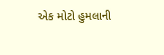એક મોટો હુમલાની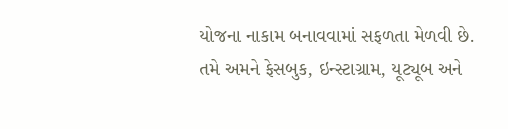યોજના નાકામ બનાવવામાં સફળતા મેળવી છે.
તમે અમને ફેસબુક, ઇન્સ્ટાગ્રામ, યૂટ્યૂબ અને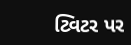ટ્વિટર પર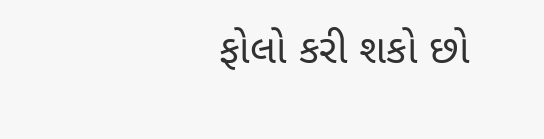ફોલો કરી શકો છો